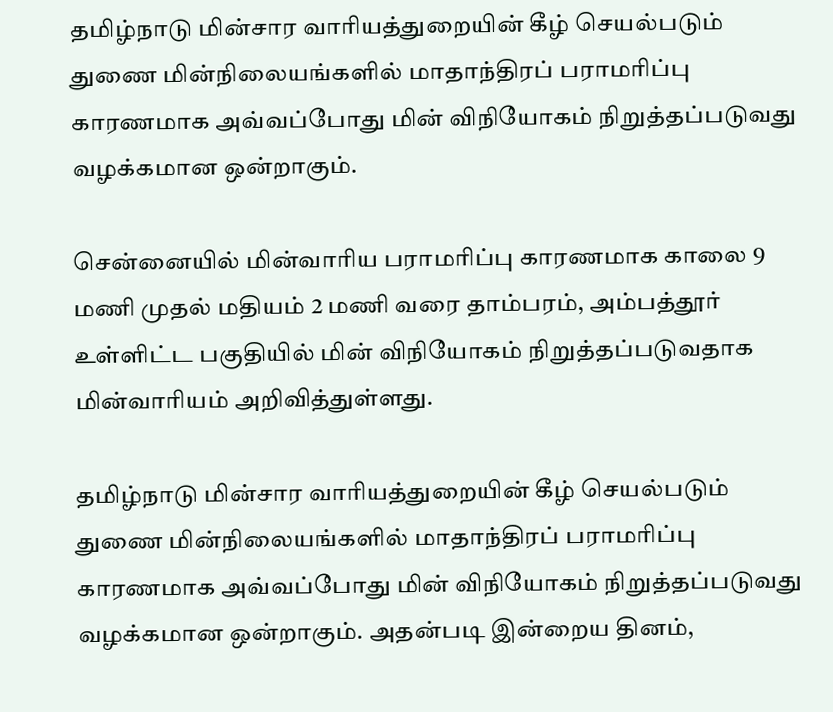தமிழ்நாடு மின்சார வாரியத்துறையின் கீழ் செயல்படும் துணை மின்நிலையங்களில் மாதாந்திரப் பராமரிப்பு காரணமாக அவ்வப்போது மின் விநியோகம் நிறுத்தப்படுவது வழக்கமான ஒன்றாகும்.

சென்னையில் மின்வாரிய பராமரிப்பு காரணமாக காலை 9 மணி முதல் மதியம் 2 மணி வரை தாம்பரம், அம்பத்தூர் உள்ளிட்ட பகுதியில் மின் விநியோகம் நிறுத்தப்படுவதாக மின்வாரியம் அறிவித்துள்ளது.

தமிழ்நாடு மின்சார வாரியத்துறையின் கீழ் செயல்படும் துணை மின்நிலையங்களில் மாதாந்திரப் பராமரிப்பு காரணமாக அவ்வப்போது மின் விநியோகம் நிறுத்தப்படுவது வழக்கமான ஒன்றாகும். அதன்படி இன்றைய தினம்,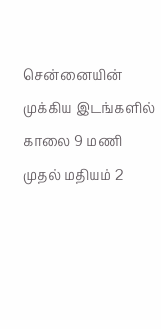சென்னையின் முக்கிய இடங்களில் காலை 9 மணி முதல் மதியம் 2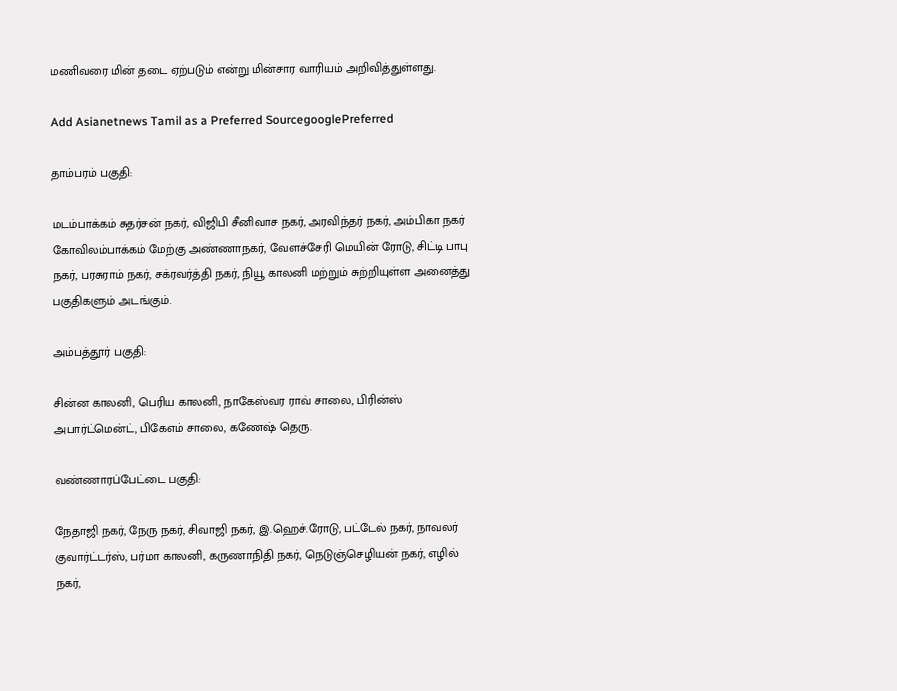மணிவரை மின் தடை ஏற்படும் என்று மின்சார வாரியம் அறிவித்துள்ளது.

Add Asianetnews Tamil as a Preferred SourcegooglePreferred

தாம்பரம் பகுதி:

மடம்பாக்கம் சுதர்சன் நகர், விஜிபி சீனிவாச நகர், அரவிந்தர் நகர், அம்பிகா நகர் கோவிலம்பாக்கம் மேற்கு அண்ணாநகர், வேளச்சேரி மெயின் ரோடு, சிட்டி பாபு நகர், பரசுராம் நகர், சக்ரவர்த்தி நகர், நியூ காலனி மற்றும் சுற்றியுள்ள அனைத்து பகுதிகளும் அடங்கும்.

அம்பத்தூர் பகுதி:

சின்ன காலனி, பெரிய காலனி, நாகேஸ்வர ராவ் சாலை, பிரின்ஸ் அபார்ட்மென்ட், பிகேஎம் சாலை, கணேஷ் தெரு.

வண்ணாரப்பேட்டை பகுதி:

நேதாஜி நகர், நேரு நகர், சிவாஜி நகர், இ.ஹெச்.ரோடு, பட்டேல் நகர், நாவலர் குவார்ட்டர்ஸ், பர்மா காலனி, கருணாநிதி நகர், நெடுஞ்செழியன் நகர், எழில் நகர்,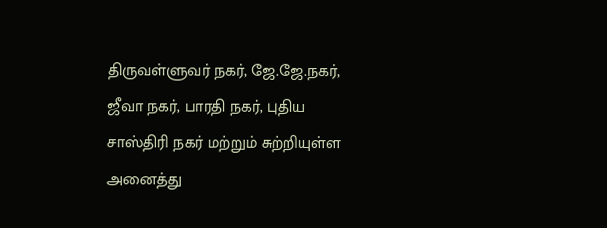திருவள்ளுவர் நகர், ஜே.ஜே.நகர், ஜீவா நகர், பாரதி நகர், புதிய சாஸ்திரி நகர் மற்றும் சுற்றியுள்ள அனைத்து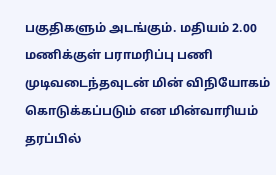பகுதிகளும் அடங்கும். மதியம் 2.00 மணிக்குள் பராமரிப்பு பணி முடிவடைந்தவுடன் மின் விநியோகம் கொடுக்கப்படும் என மின்வாரியம் தரப்பில்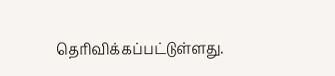தெரிவிக்கப்பட்டுள்ளது.